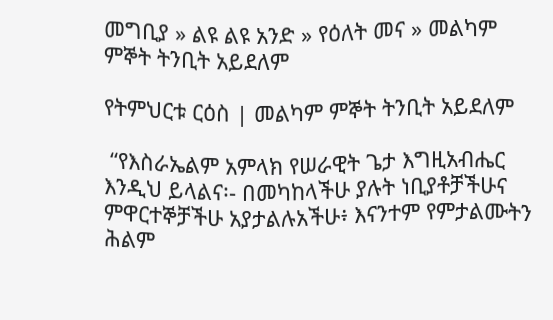መግቢያ » ልዩ ልዩ አንድ » የዕለት መና » መልካም ምኞት ትንቢት አይደለም

የትምህርቱ ርዕስ | መልካም ምኞት ትንቢት አይደለም

 “የእስራኤልም አምላክ የሠራዊት ጌታ እግዚአብሔር እንዲህ ይላልና፡- በመካከላችሁ ያሉት ነቢያቶቻችሁና ምዋርተኞቻችሁ አያታልሉአችሁ፥ እናንተም የምታልሙትን ሕልም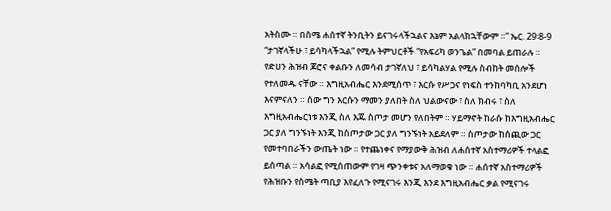አትስሙ ። በስሜ ሐሰተኛ ትንቢትን ይናገሩላችኋልና እኔም አልላክኋቸውም ።” ኤር. 29፡8-9
“ታገኛላችሁ ፣ ይሳካላችኋል” የሚሉ ትምህርቶች “የአፍሪካ ወንጌል” በመባል ይጠራሉ ። የድሀን ሕዝብ ጆሮና ቀልቡን ለመሳብ ታገኛለህ ፣ ይሳካልሃል የሚሉ ስብከት መሰሎች የተለመዱ ናቸው ። እግዚአብሔር እንደሚሰጥ ፣ እርሱ የሥጋና የነፍስ ተንከባካቢ አንደሆነ እናምናለን ። ሰው ግን እርሱን ማመን ያለበት ስለ ህልውናው ፣ ስለ ክብሩ ፣ ስለ እግዚአብሔርነቱ እንጂ ስለ እጁ ስጦታ መሆን የለበትም ። ሃይማኖት ከራሱ ከእግዚአብሔር ጋር ያለ ግንኙነት እንጂ ከስጦታው ጋር ያለ ግንኙነት አይደለም ። ስጦታው ከሰጪው ጋር የመተባበራችን ውጤት ነው ። የተጨነቀና የማያውቅ ሕዝብ ለሐሰተኛ አስተማሪዎች ተላልፎ ይሰጣል ። አሳልፎ የሚሰጠውም የገዛ ጭንቀቱና አለማወቁ ነው ። ሐሰተኛ አስተማሪዎች የሕዝቡን የስሜት ጣቢያ እየፈለጉ የሚናገሩ እንጂ እንደ እግዚአብሔር ቃል የሚናገሩ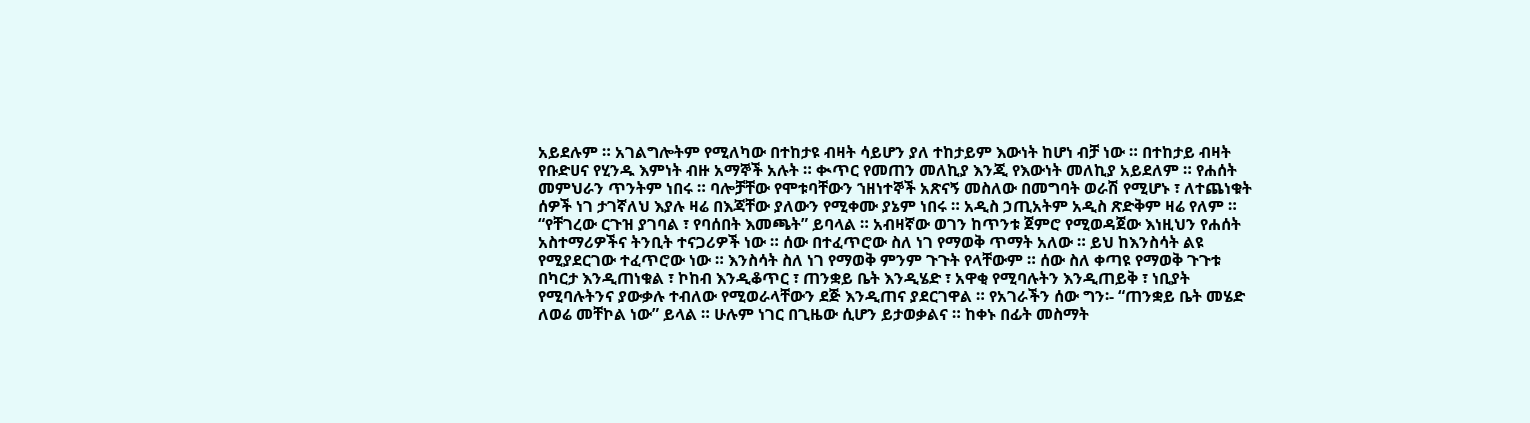አይደሉም ። አገልግሎትም የሚለካው በተከታዩ ብዛት ሳይሆን ያለ ተከታይም እውነት ከሆነ ብቻ ነው ። በተከታይ ብዛት የቡድሀና የሂንዱ እምነት ብዙ አማኞች አሉት ። ቊጥር የመጠን መለኪያ እንጂ የእውነት መለኪያ አይደለም ። የሐሰት መምህራን ጥንትም ነበሩ ። ባሎቻቸው የሞቱባቸውን ኀዘነተኞች አጽናኝ መስለው በመግባት ወራሽ የሚሆኑ ፣ ለተጨነቁት ሰዎች ነገ ታገኛለህ እያሉ ዛሬ በእጃቸው ያለውን የሚቀሙ ያኔም ነበሩ ። አዲስ ኃጢአትም አዲስ ጽድቅም ዛሬ የለም ።
“የቸገረው ርጉዝ ያገባል ፣ የባሰበት እመጫት” ይባላል ። አብዛኛው ወገን ከጥንቱ ጀምሮ የሚወዳጀው እነዚህን የሐሰት አስተማሪዎችና ትንቢት ተናጋሪዎች ነው ። ሰው በተፈጥሮው ስለ ነገ የማወቅ ጥማት አለው ። ይህ ከእንስሳት ልዩ የሚያደርገው ተፈጥሮው ነው ። እንስሳት ስለ ነገ የማወቅ ምንም ጉጉት የላቸውም ። ሰው ስለ ቀጣዩ የማወቅ ጉጉቱ በካርታ እንዲጠነቁል ፣ ኮከብ እንዲቆጥር ፣ ጠንቋይ ቤት እንዲሄድ ፣ አዋቂ የሚባሉትን እንዲጠይቅ ፣ ነቢያት የሚባሉትንና ያውቃሉ ተብለው የሚወራላቸውን ደጅ እንዲጠና ያደርገዋል ። የአገራችን ሰው ግን፡- “ጠንቋይ ቤት መሄድ ለወሬ መቸኮል ነው” ይላል ። ሁሉም ነገር በጊዜው ሲሆን ይታወቃልና ። ከቀኑ በፊት መስማት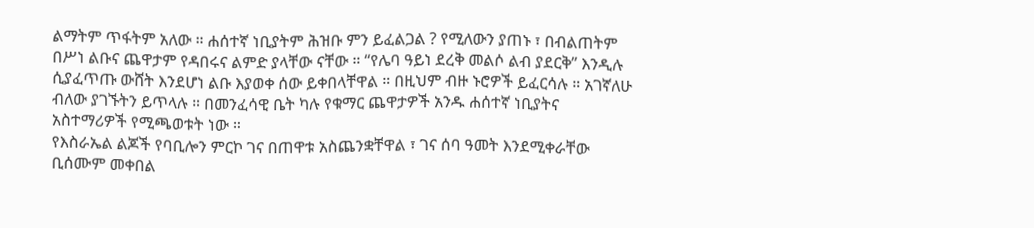ልማትም ጥፋትም አለው ። ሐሰተኛ ነቢያትም ሕዝቡ ምን ይፈልጋል ? የሚለውን ያጠኑ ፣ በብልጠትም በሥነ ልቡና ጨዋታም የዳበሩና ልምድ ያላቸው ናቸው ። “የሌባ ዓይነ ደረቅ መልሶ ልብ ያደርቅ” እንዲሉ ሲያፈጥጡ ውሸት እንደሆነ ልቡ እያወቀ ሰው ይቀበላቸዋል ። በዚህም ብዙ ኑሮዎች ይፈርሳሉ ። አገኛለሁ ብለው ያገኙትን ይጥላሉ ። በመንፈሳዊ ቤት ካሉ የቁማር ጨዋታዎች አንዱ ሐሰተኛ ነቢያትና አስተማሪዎች የሚጫወቱት ነው ።
የእስራኤል ልጆች የባቢሎን ምርኮ ገና በጠዋቱ አስጨንቋቸዋል ፣ ገና ሰባ ዓመት እንደሚቀራቸው ቢሰሙም መቀበል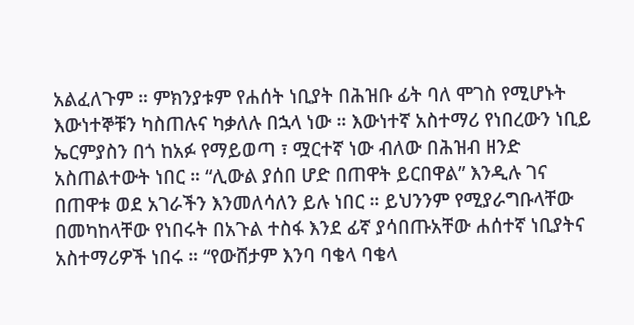አልፈለጉም ። ምክንያቱም የሐሰት ነቢያት በሕዝቡ ፊት ባለ ሞገስ የሚሆኑት እውነተኞቹን ካስጠሉና ካቃለሉ በኋላ ነው ። እውነተኛ አስተማሪ የነበረውን ነቢይ ኤርምያስን በጎ ከአፉ የማይወጣ ፣ ሟርተኛ ነው ብለው በሕዝብ ዘንድ አስጠልተውት ነበር ። “ሊውል ያሰበ ሆድ በጠዋት ይርበዋል” እንዲሉ ገና በጠዋቱ ወደ አገራችን እንመለሳለን ይሉ ነበር ። ይህንንም የሚያራግቡላቸው በመካከላቸው የነበሩት በአጉል ተስፋ እንደ ፊኛ ያሳበጡአቸው ሐሰተኛ ነቢያትና አስተማሪዎች ነበሩ ። “የውሸታም እንባ ባቄላ ባቄላ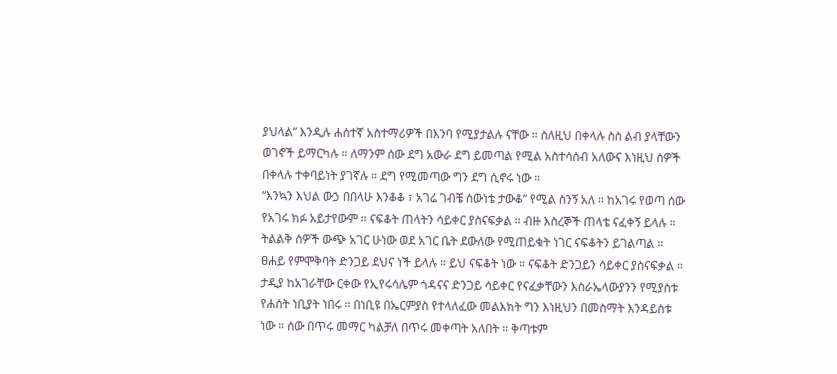ያህላል” እንዲሉ ሐሰተኛ አስተማሪዎች በእንባ የሚያታልሉ ናቸው ። ስለዚህ በቀላሉ ስስ ልብ ያላቸውን ወገኖች ይማርካሉ ። ለማንም ሰው ደግ አውራ ደግ ይመጣል የሚል አስተሳሰብ አለውና እነዚህ ሰዎች በቀላሉ ተቀባይነት ያገኛሉ ። ደግ የሚመጣው ግን ደግ ሲኖሩ ነው ።
“እንኳን እህል ውኃ በበላሁ እንቆቆ ፣ አገሬ ገብቼ ሰውነቴ ታውቆ” የሚል ስንኝ አለ ። ከአገሩ የወጣ ሰው የአገሩ ክፉ አይታየውም ። ናፍቆት ጠላትን ሳይቀር ያስናፍቃል ። ብዙ እስረኞች ጠላቴ ናፈቀኝ ይላሉ ። ትልልቅ ሰዎች ውጭ አገር ሁነው ወደ አገር ቤት ደውለው የሚጠይቁት ነገር ናፍቆትን ይገልጣል ። ፀሐይ የምሞቅባት ድንጋይ ደህና ነች ይላሉ ። ይህ ናፍቆት ነው ። ናፍቆት ድንጋይን ሳይቀር ያስናፍቃል ። ታዲያ ከአገራቸው ርቀው የኢየሩሳሌም ጎዳናና ድንጋይ ሳይቀር የናፈቃቸውን እስራኤላውያንን የሚያስቱ የሐሰት ነቢያት ነበሩ ። በነቢዩ በኤርምያስ የተላለፈው መልእክት ግን እነዚህን በመስማት እንዳይስቱ ነው ። ሰው በጥሩ መማር ካልቻለ በጥሩ መቀጣት አለበት ። ቅጣቱም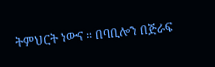ትምህርት ነውና ። በባቢሎን በጅራፍ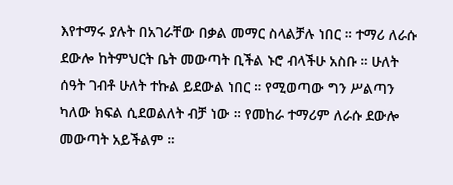እየተማሩ ያሉት በአገራቸው በቃል መማር ስላልቻሉ ነበር ። ተማሪ ለራሱ ደውሎ ከትምህርት ቤት መውጣት ቢችል ኑሮ ብላችሁ አስቡ ። ሁለት ሰዓት ገብቶ ሁለት ተኩል ይደውል ነበር ። የሚወጣው ግን ሥልጣን ካለው ክፍል ሲደወልለት ብቻ ነው ። የመከራ ተማሪም ለራሱ ደውሎ መውጣት አይችልም ።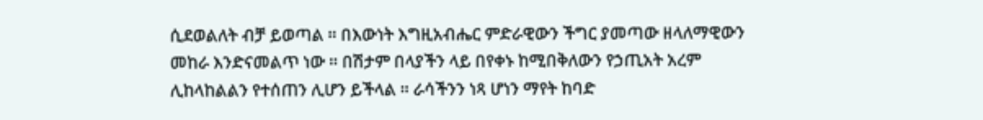ሲደወልለት ብቻ ይወጣል ። በእውነት እግዚአብሔር ምድራዊውን ችግር ያመጣው ዘላለማዊውን መከራ እንድናመልጥ ነው ። በሽታም በላያችን ላይ በየቀኑ ከሚበቅለውን የኃጢአት አረም ሊከላከልልን የተሰጠን ሊሆን ይችላል ። ራሳችንን ነጻ ሆነን ማየት ከባድ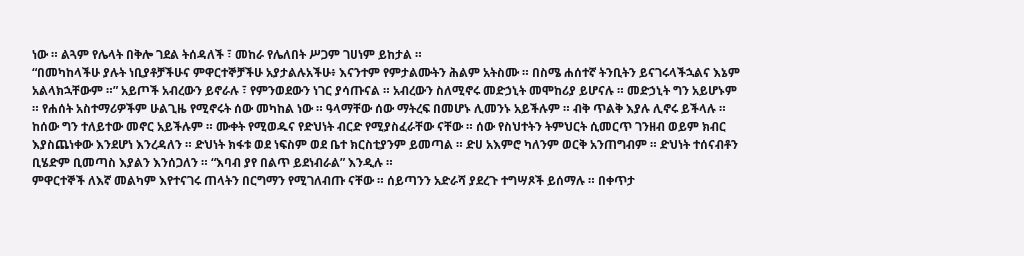ነው ። ልጓም የሌላት በቅሎ ገደል ትሰዳለች ፣ መከራ የሌለበት ሥጋም ገሀነም ይከታል ።
“በመካከላችሁ ያሉት ነቢያቶቻችሁና ምዋርተኞቻችሁ አያታልሉአችሁ፥ እናንተም የምታልሙትን ሕልም አትስሙ ። በስሜ ሐሰተኛ ትንቢትን ይናገሩላችኋልና እኔም አልላክኋቸውም ።” አይጦች አብረውን ይኖራሉ ፣ የምንወደውን ነገር ያሳጡናል ። አብረውን ስለሚኖሩ መድኃኒት መሞከሪያ ይሆናሉ ። መድኃኒት ግን አይሆኑም ። የሐሰት አስተማሪዎችም ሁልጊዜ የሚኖሩት ሰው መካከል ነው ። ዓላማቸው ሰው ማትረፍ በመሆኑ ሊመንኑ አይችሉም ። ብቅ ጥልቅ እያሉ ሊኖሩ ይችላሉ ። ከሰው ግን ተለይተው መኖር አይችሉም ። ሙቀት የሚወዱና የድህነት ብርድ የሚያስፈራቸው ናቸው ። ሰው የስህተትን ትምህርት ሲመርጥ ገንዘብ ወይም ክብር እያስጨነቀው እንደሆነ እንረዳለን ። ድህነት ክፋቱ ወደ ነፍስም ወደ ቤተ ክርስቲያንም ይመጣል ። ድሀ አእምሮ ካለንም ወርቅ አንጠግብም ። ድህነት ተሰናብቶን ቢሄድም ቢመጣስ እያልን እንሰጋለን ። “እባብ ያየ በልጥ ይደነብራል” እንዲሉ ።
ምዋርተኞች ለእኛ መልካም እየተናገሩ ጠላትን በርግማን የሚገለብጡ ናቸው ። ሰይጣንን አድራሻ ያደረጉ ተግሣጾች ይሰማሉ ። በቀጥታ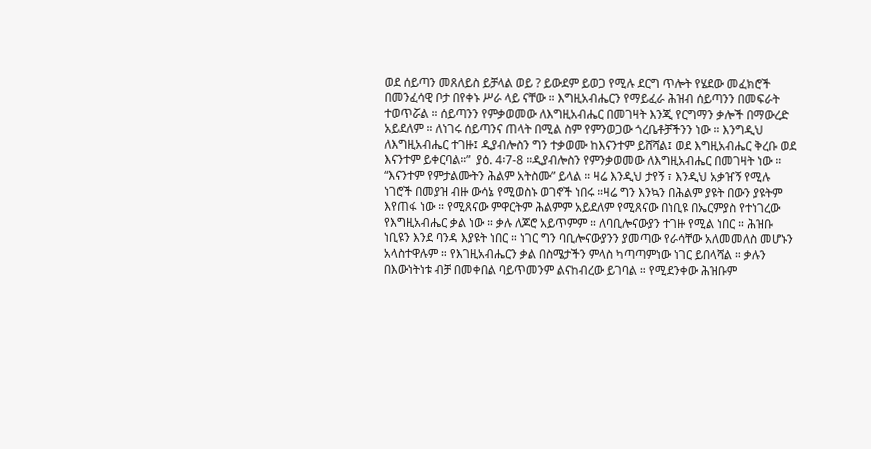ወደ ሰይጣን መጸለይስ ይቻላል ወይ ? ይውደም ይወጋ የሚሉ ደርግ ጥሎት የሄደው መፈክሮች በመንፈሳዊ ቦታ በየቀኑ ሥራ ላይ ናቸው ። እግዚአብሔርን የማይፈራ ሕዝብ ሰይጣንን በመፍራት ተወጥሯል ። ሰይጣንን የምቃወመው ለእግዚአብሔር በመገዛት እንጂ የርግማን ቃሎች በማውረድ አይደለም ። ለነገሩ ሰይጣንና ጠላት በሚል ስም የምንወጋው ጎረቤቶቻችንን ነው ። እንግዲህ ለእግዚአብሔር ተገዙ፤ ዲያብሎስን ግን ተቃወሙ ከእናንተም ይሸሻል፤ ወደ እግዚአብሔር ቅረቡ ወደ እናንተም ይቀርባል።”  ያዕ. 4፡7-8 ።ዲያብሎስን የምንቃወመው ለእግዚአብሔር በመገዛት ነው ።
“እናንተም የምታልሙትን ሕልም አትስሙ” ይላል ። ዛሬ እንዲህ ታየኝ ፣ እንዲህ አቃዠኝ የሚሉ ነገሮች በመያዝ ብዙ ውሳኔ የሚወስኑ ወገኖች ነበሩ ።ዛሬ ግን እንኳን በሕልም ያዩት በውን ያዩትም እየጠፋ ነው ። የሚጸናው ምዋርትም ሕልምም አይደለም የሚጸናው በነቢዩ በኤርምያስ የተነገረው የእግዚአብሔር ቃል ነው ። ቃሉ ለጆሮ አይጥምም ። ለባቢሎናውያን ተገዙ የሚል ነበር ። ሕዝቡ ነቢዩን እንደ ባንዳ እያዩት ነበር ። ነገር ግን ባቢሎናውያንን ያመጣው የራሳቸው አለመመለስ መሆኑን አላስተዋሉም ። የእገዚአብሔርን ቃል በስሜታችን ምላስ ካጣጣምነው ነገር ይበላሻል ። ቃሉን በእውነትነቱ ብቻ በመቀበል ባይጥመንም ልናከብረው ይገባል ። የሚደንቀው ሕዝቡም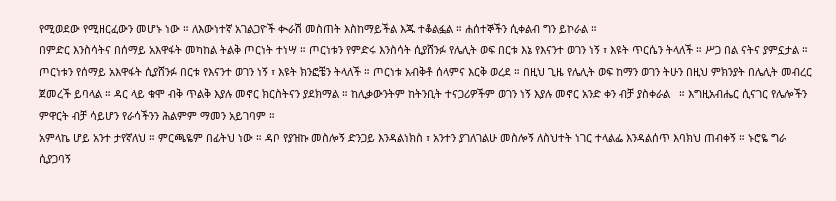የሚወደው የሚዘርፈውን መሆኑ ነው ። ለእውነተኛ አገልጋዮች ቊራሽ መስጠት እስከማይችል እጁ ተቆልፏል ። ሐሰተኞችን ሲቀልብ ግን ይኮራል ።
በምድር እንስሳትና በሰማይ አእዋፋት መካከል ትልቅ ጦርነት ተነሣ ። ጦርነቱን የምድሩ እንስሳት ሲያሸንፉ የሌሊት ወፍ በርቱ እኔ የእናንተ ወገን ነኝ ፣ እዩት ጥርሴን ትላለች ። ሥጋ በል ናትና ያምኗታል ። ጦርነቱን የሰማይ አእዋፋት ሲያሸንፉ በርቱ የእናንተ ወገን ነኝ ፣ እዩት ክንፎቼን ትላለች ። ጦርነቱ አብቅቶ ሰላምና እርቅ ወረደ ። በዚህ ጊዜ የሌሊት ወፍ ከማን ወገን ትሁን በዚህ ምክንያት በሌሊት መብረር ጀመረች ይባላል ። ዳር ላይ ቁሞ ብቅ ጥልቅ እያሉ መኖር ክርስትናን ያደክማል ። ከሊቃውንትም ከትንቢት ተናጋሪዎችም ወገን ነኝ እያሉ መኖር አንድ ቀን ብቻ ያስቀራል   ። እግዚአብሔር ሲናገር የሌሎችን ምዋርት ብቻ ሳይሆን የራሳችንን ሕልምም ማመን አይገባም ።
አምላኬ ሆይ አንተ ታየኛለህ ። ምርጫዬም በፊትህ ነው ። ዳቦ የያዝኩ መስሎኝ ድንጋይ እንዳልነክስ ፣ አንተን ያገለገልሁ መስሎኝ ለስህተት ነገር ተላልፌ እንዳልሰጥ እባክህ ጠብቀኝ ። ኑሮዬ ግራ ሲያጋባኝ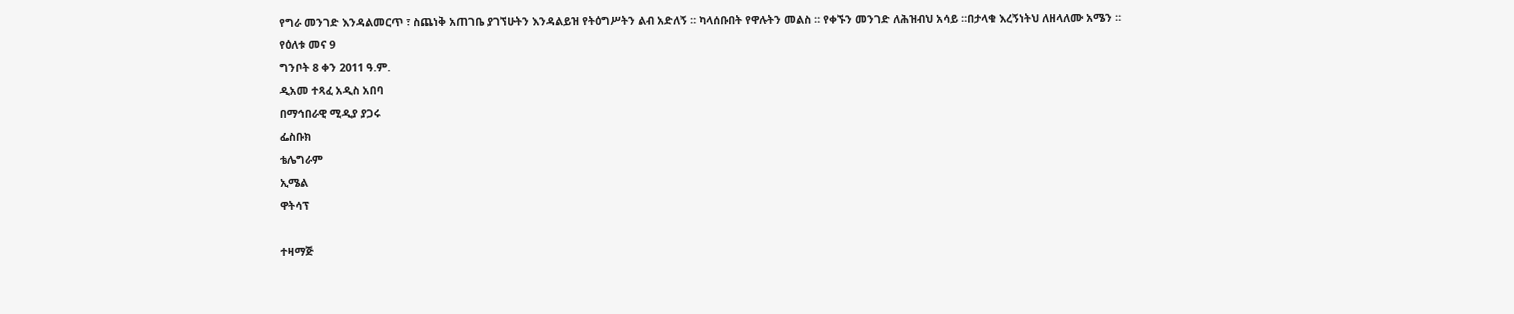የግራ መንገድ እንዳልመርጥ ፣ ስጨነቅ አጠገቤ ያገኘሁትን እንዳልይዝ የትዕግሥትን ልብ አድለኝ ። ካላሰቡበት የዋሉትን መልስ ። የቀኙን መንገድ ለሕዝብህ አሳይ ።በታላቁ እረኝነትህ ለዘላለሙ አሜን ።
የዕለቱ መና 9
ግንቦት 8 ቀን 2011 ዓ.ም.
ዲአመ ተጻፈ አዲስ አበባ
በማኅበራዊ ሚዲያ ያጋሩ
ፌስቡክ
ቴሌግራም
ኢሜል
ዋትሳፕ

ተዛማጅ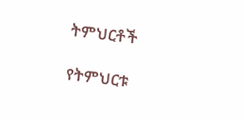ትምህርቶች

የትምህርቱ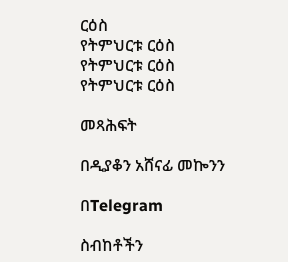ርዕስ
የትምህርቱ ርዕስ
የትምህርቱ ርዕስ
የትምህርቱ ርዕስ

መጻሕፍት

በዲያቆን አሸናፊ መኰንን

በTelegram

ስብከቶችን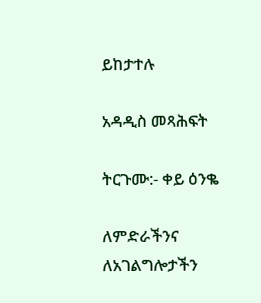ይከታተሉ

አዳዲስ መጻሕፍት

ትርጉሙ:- ቀይ ዕንቈ

ለምድራችንና ለአገልግሎታችን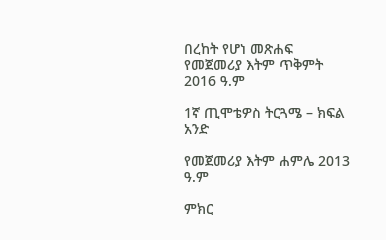በረከት የሆነ መጽሐፍ
የመጀመሪያ እትም ጥቅምት 2016 ዓ.ም

1ኛ ጢሞቴዎስ ትርጓሜ – ክፍል አንድ

የመጀመሪያ እትም ሐምሌ 2013 ዓ.ም

ምክር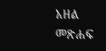አዘል መጽሐፍ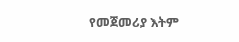የመጀመሪያ እትም